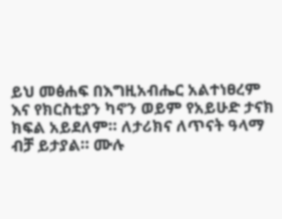ይህ መፅሐፍ በእግዚአብሔር አልተነፀረም እና የክርስቲያን ካኖን ወይም የአይሁድ ታናክ ክፍል አይደለም። ለታሪክና ለጥናት ዓላማ ብቻ ይታያል። ሙሉ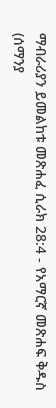ማብራሪያን ይመልከቱ መጽሐፈ ሲራክ 28:4 - የአማርኛ መጽሐፍ ቅዱስ (ሰማንያ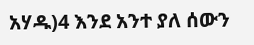አሃዱ)4 እንደ አንተ ያለ ሰውን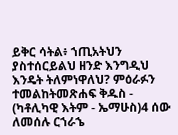ይቅር ሳትል፥ ኀጢአትህን ያስተሰርይልህ ዘንድ እንግዲህ እንዴት ትለምነዋለህ? ምዕራፉን ተመልከትመጽሐፍ ቅዱስ - (ካቶሊካዊ እትም - ኤማሁስ)4 ሰው ለመሰሉ ርኀራኄ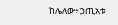ከሌለው፥ ኃጢአቱ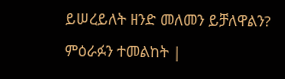ይሠረይለት ዘንድ መለመን ይቻለዋልን? ምዕራፉን ተመልከት |